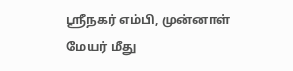ஸ்ரீநகர் எம்பி, முன்னாள் மேயர் மீது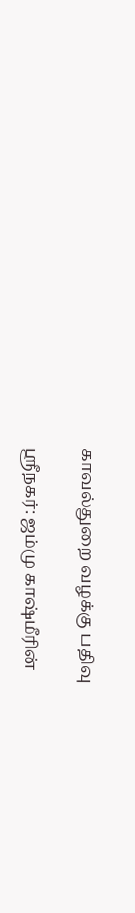காவல்துறை வழக்கு பதிவு

ஸ்ரீநகர்: ஜம்மு காஷ்மீரின்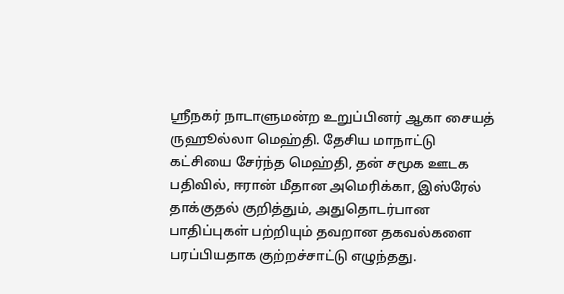ஸ்ரீநகர் நாடாளுமன்ற உறுப்பினர் ஆகா சையத் ருஹூல்லா மெஹ்தி. தேசிய மாநாட்டு கட்சியை சேர்ந்த மெஹ்தி, தன் சமூக ஊடக பதிவில், ஈரான் மீதான அமெரிக்கா, இஸ்ரேல் தாக்குதல் குறித்தும், அதுதொடர்பான பாதிப்புகள் பற்றியும் தவறான தகவல்களை பரப்பியதாக குற்றச்சாட்டு எழுந்தது.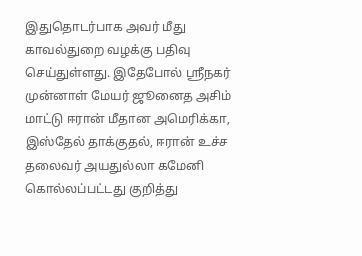இதுதொடர்பாக அவர் மீது காவல்துறை வழக்கு பதிவு செய்துள்ளது. இதேபோல் ஸ்ரீநகர் முன்னாள் மேயர் ஜூனைத அசிம் மாட்டு ஈரான் மீதான அமெரிக்கா, இஸ்தேல் தாக்குதல், ஈரான் உச்ச தலைவர் அயதுல்லா கமேனி கொல்லப்பட்டது குறித்து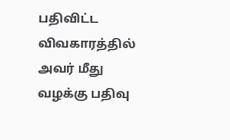பதிவிட்ட விவகாரத்தில் அவர் மீது வழக்கு பதிவு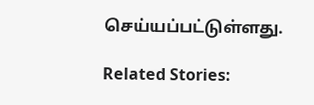செய்யப்பட்டுள்ளது.

Related Stories: